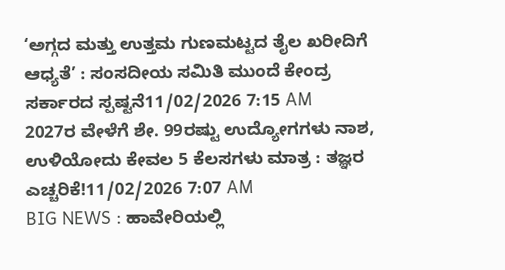‘ಅಗ್ಗದ ಮತ್ತು ಉತ್ತಮ ಗುಣಮಟ್ಟದ ತೈಲ ಖರೀದಿಗೆ ಆಧ್ಯತೆ’ : ಸಂಸದೀಯ ಸಮಿತಿ ಮುಂದೆ ಕೇಂದ್ರ ಸರ್ಕಾರದ ಸ್ಪಷ್ಟನೆ11/02/2026 7:15 AM
2027ರ ವೇಳೆಗೆ ಶೇ. 99ರಷ್ಟು ಉದ್ಯೋಗಗಳು ನಾಶ, ಉಳಿಯೋದು ಕೇವಲ 5 ಕೆಲಸಗಳು ಮಾತ್ರ : ತಜ್ಞರ ಎಚ್ಚರಿಕೆ!11/02/2026 7:07 AM
BIG NEWS : ಹಾವೇರಿಯಲ್ಲಿ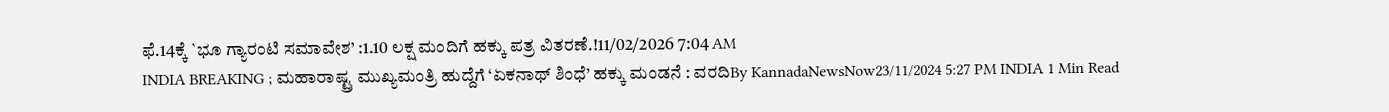ಫೆ.14ಕ್ಕೆ `ಭೂ ಗ್ಯಾರಂಟಿ ಸಮಾವೇಶ’ :1.10 ಲಕ್ಷ ಮಂದಿಗೆ ಹಕ್ಕು ಪತ್ರ ವಿತರಣೆ.!11/02/2026 7:04 AM
INDIA BREAKING ; ಮಹಾರಾಷ್ಟ್ರ ಮುಖ್ಯಮಂತ್ರಿ ಹುದ್ದೆಗೆ ‘ಏಕನಾಥ್ ಶಿಂಧೆ’ ಹಕ್ಕು ಮಂಡನೆ : ವರದಿBy KannadaNewsNow23/11/2024 5:27 PM INDIA 1 Min Read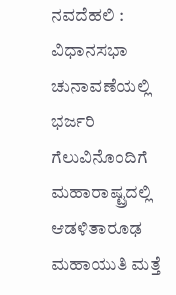ನವದೆಹಲಿ : ವಿಧಾನಸಭಾ ಚುನಾವಣೆಯಲ್ಲಿ ಭರ್ಜರಿ ಗೆಲುವಿನೊಂದಿಗೆ ಮಹಾರಾಷ್ಟ್ರದಲ್ಲಿ ಆಡಳಿತಾರೂಢ ಮಹಾಯುತಿ ಮತ್ತೆ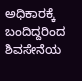ಅಧಿಕಾರಕ್ಕೆ ಬಂದಿದ್ದರಿಂದ ಶಿವಸೇನೆಯ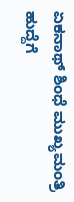ಏಕನಾಥ್ ಶಿಂಧೆ ಮುಖ್ಯಮಂತ್ರಿ ಹುದ್ದೆಗೆ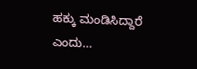ಹಕ್ಕು ಮಂಡಿಸಿದ್ದಾರೆ ಎಂದು…